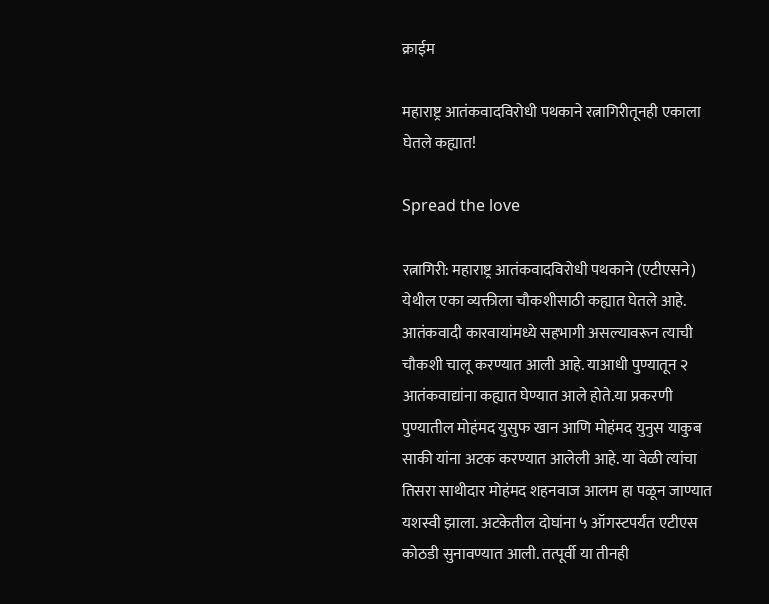क्राईम

महाराष्ट्र आतंकवादविरोधी पथकाने रत्नागिरीतूनही एकाला घेतले कह्यात!

Spread the love

रत्नागिरी: महाराष्ट्र आतंकवादविरोधी पथकाने (एटीएसने) येथील एका व्यक्तीला चौकशीसाठी कह्यात घेतले आहे. आतंकवादी कारवायांमध्ये सहभागी असल्यावरून त्याची चौकशी चालू करण्यात आली आहे. याआधी पुण्यातून २ आतंकवाद्यांना कह्यात घेण्यात आले होते.या प्रकरणी पुण्यातील मोहंमद युसुफ खान आणि मोहंमद युनुस याकुब साकी यांना अटक करण्यात आलेली आहे. या वेळी त्यांचा तिसरा साथीदार मोहंमद शहनवाज आलम हा पळून जाण्यात यशस्वी झाला. अटकेतील दोघांना ५ ऑगस्टपर्यंत एटीएस कोठडी सुनावण्यात आली. तत्पूर्वी या तीनही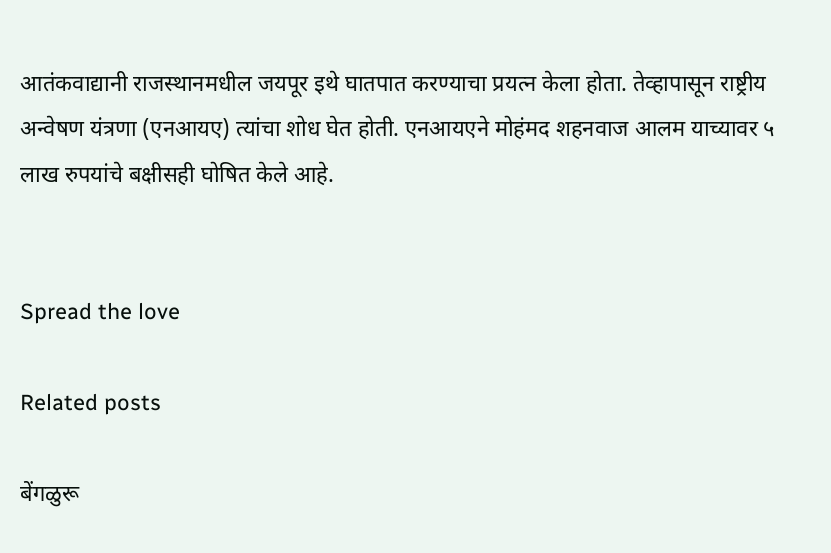आतंकवाद्यानी राजस्थानमधील जयपूर इथे घातपात करण्याचा प्रयत्न केला होता. तेव्हापासून राष्ट्रीय अन्वेषण यंत्रणा (एनआयए) त्यांचा शोध घेत होती. एनआयएने मोहंमद शहनवाज आलम याच्यावर ५ लाख रुपयांचे बक्षीसही घोषित केले आहे.


Spread the love

Related posts

बेंगळुरू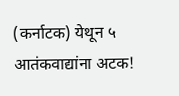(कर्नाटक) येथून ५ आतंकवाद्यांना अटक!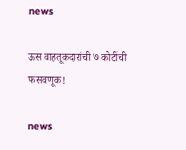news

ऊस वाहतूकदारांची ७ कोटींची फसवणूक!

news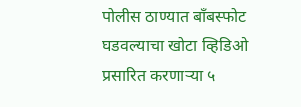पोलीस ठाण्यात बाँबस्फोट घडवल्याचा खोटा व्हिडिओ प्रसारित करणार्‍या ५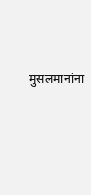मुसलमानांना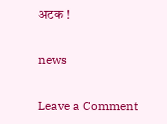अटक !

news

Leave a Comment